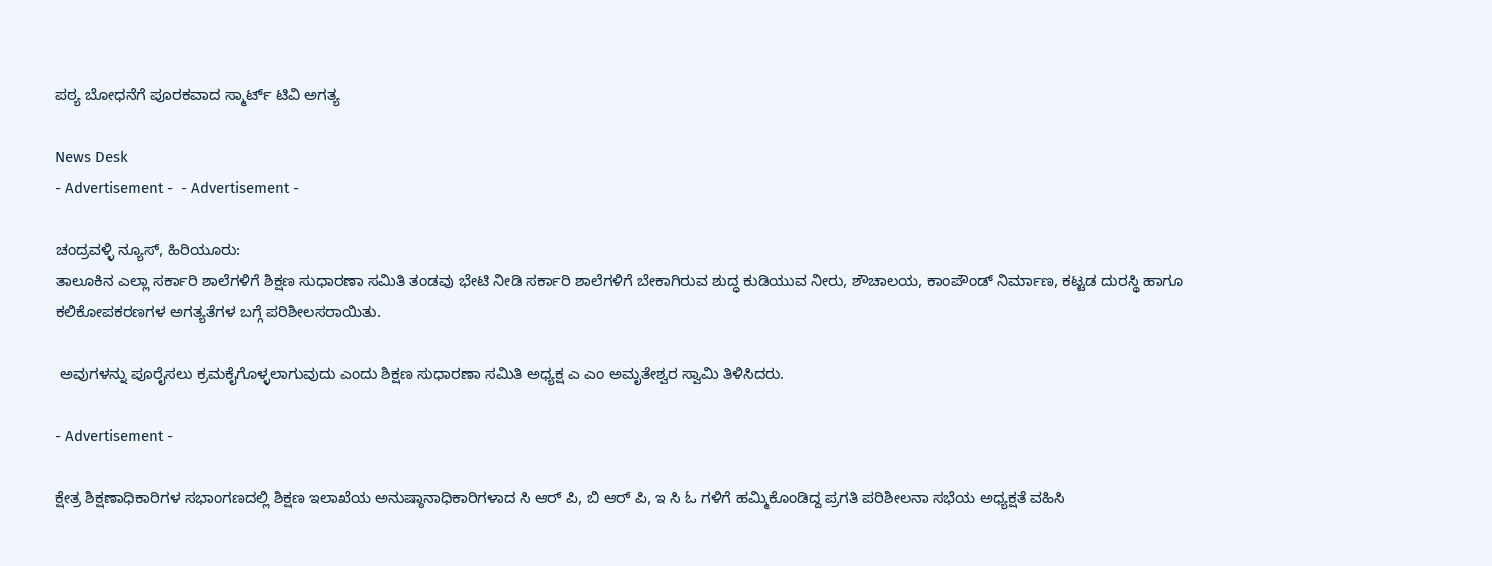ಪಠ್ಯ ಬೋಧನೆಗೆ ಪೂರಕವಾದ ಸ್ಮಾರ್ಟ್ ಟಿವಿ ಅಗತ್ಯ

News Desk
- Advertisement -  - Advertisement -

ಚಂದ್ರವಳ್ಳಿ ನ್ಯೂಸ್, ಹಿರಿಯೂರು:
ತಾಲೂಕಿನ ಎಲ್ಲಾ ಸರ್ಕಾರಿ ಶಾಲೆಗಳಿಗೆ ಶಿಕ್ಷಣ ಸುಧಾರಣಾ ಸಮಿತಿ ತಂಡವು ಭೇಟಿ ನೀಡಿ ಸರ್ಕಾರಿ ಶಾಲೆಗಳಿಗೆ ಬೇಕಾಗಿರುವ ಶುದ್ಧ ಕುಡಿಯುವ ನೀರು, ಶೌಚಾಲಯ, ಕಾಂಪೌಂಡ್ ನಿರ್ಮಾಣ, ಕಟ್ಟಡ ದುರಸ್ಥಿ ಹಾಗೂ ಕಲಿಕೋಪಕರಣಗಳ ಅಗತ್ಯತೆಗಳ ಬಗ್ಗೆ ಪರಿಶೀಲಸರಾಯಿತು.

 ಅವುಗಳನ್ನು ಪೂರೈಸಲು ಕ್ರಮಕೈಗೊಳ್ಳಲಾಗುವುದು ಎಂದು ಶಿಕ್ಷಣ ಸುಧಾರಣಾ ಸಮಿತಿ ಅಧ್ಯಕ್ಷ ಎ ಎಂ ಅಮೃತೇಶ್ವರ ಸ್ವಾಮಿ ತಿಳಿಸಿದರು.

- Advertisement -

ಕ್ಷೇತ್ರ ಶಿಕ್ಷಣಾಧಿಕಾರಿಗಳ ಸಭಾಂಗಣದಲ್ಲಿ ಶಿಕ್ಷಣ ಇಲಾಖೆಯ ಅನುಷ್ಠಾನಾಧಿಕಾರಿಗಳಾದ ಸಿ ಆರ್ ಪಿ, ಬಿ ಆರ್ ಪಿ, ಇ ಸಿ ಓ ಗಳಿಗೆ ಹಮ್ಮಿಕೊಂಡಿದ್ದ ಪ್ರಗತಿ ಪರಿಶೀಲನಾ ಸಭೆಯ ಅಧ್ಯಕ್ಷತೆ ವಹಿಸಿ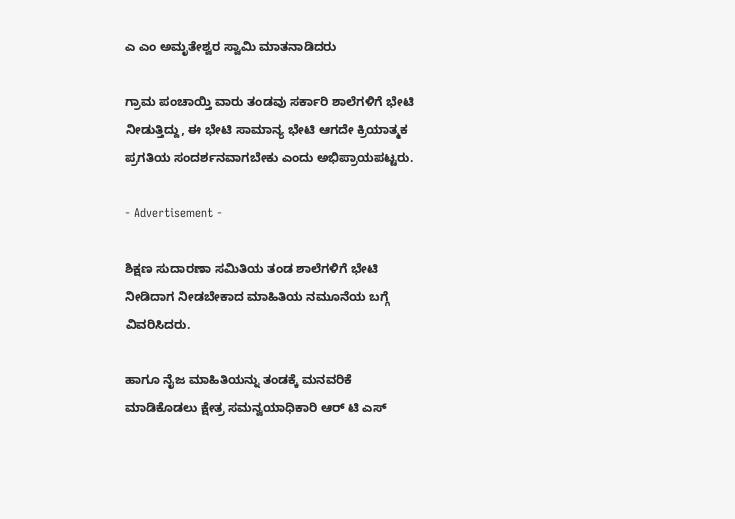ಎ ಎಂ ಅಮೃತೇಶ್ವರ ಸ್ವಾಮಿ ಮಾತನಾಡಿದರು

ಗ್ರಾಮ ಪಂಚಾಯ್ತಿ ವಾರು ತಂಡವು ಸರ್ಕಾರಿ ಶಾಲೆಗಳಿಗೆ ಭೇಟಿ ನೀಡುತ್ತಿದ್ದು, ಈ ಭೇಟಿ ಸಾಮಾನ್ಯ ಭೇಟಿ ಆಗದೇ ಕ್ರಿಯಾತ್ಮಕ ಪ್ರಗತಿಯ ಸಂದರ್ಶನವಾಗಬೇಕು ಎಂದು ಅಭಿಪ್ರಾಯಪಟ್ಟರು.

- Advertisement -

ಶಿಕ್ಷಣ ಸುದಾರಣಾ ಸಮಿತಿಯ ತಂಡ ಶಾಲೆಗಳಿಗೆ ಭೇಟಿ ನೀಡಿದಾಗ ನೀಡಬೇಕಾದ ಮಾಹಿತಿಯ ನಮೂನೆಯ ಬಗ್ಗೆ ವಿವರಿಸಿದರು.

ಹಾಗೂ ನೈಜ ಮಾಹಿತಿಯನ್ನು ತಂಡಕ್ಕೆ ಮನವರಿಕೆ ಮಾಡಿಕೊಡಲು ಕ್ಷೇತ್ರ ಸಮನ್ವಯಾಧಿಕಾರಿ ಆರ್ ಟಿ ಎಸ್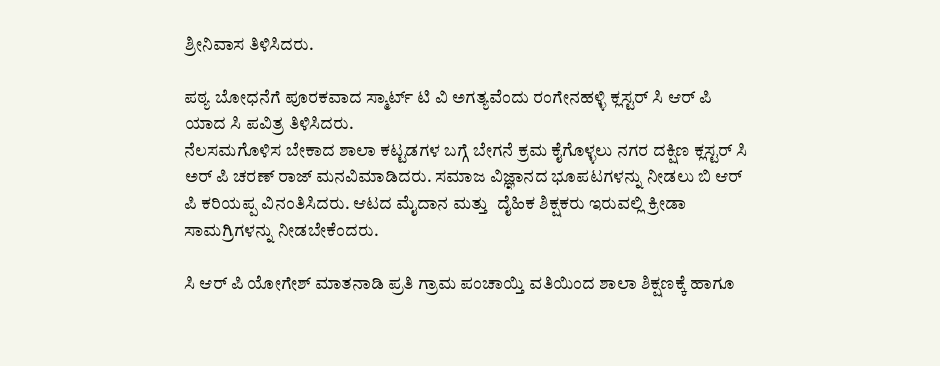ಶ್ರೀನಿವಾಸ ತಿಳಿಸಿದರು.

ಪಠ್ಯ ಬೋಧನೆಗೆ ಪೂರಕವಾದ ಸ್ಮಾರ್ಟ್ ಟಿ ವಿ ಅಗತ್ಯವೆಂದು ರಂಗೇನಹಳ್ಳಿ ಕ್ಲಸ್ಟರ್ ಸಿ ಆರ್ ಪಿ ಯಾದ ಸಿ ಪವಿತ್ರ ತಿಳಿಸಿದರು.
ನೆಲಸಮಗೊಳಿಸ ಬೇಕಾದ ಶಾಲಾ ಕಟ್ಟಡಗಳ ಬಗ್ಗೆ ಬೇಗನೆ ಕ್ರಮ ಕೈಗೊಳ್ಳಲು ನಗರ ದಕ್ಷಿಣ ಕ್ಲಸ್ಟರ್ ಸಿ ಅರ್ ಪಿ ಚರಣ್ ರಾಜ್ ಮನವಿಮಾಡಿದರು. ಸಮಾಜ ವಿಜ್ಞಾನದ ಭೂಪಟಗಳನ್ನು ನೀಡಲು ಬಿ ಆರ್ ಪಿ ಕರಿಯಪ್ಪ ವಿನಂತಿಸಿದರು. ಆಟದ ಮೈದಾನ ಮತ್ತು  ದೈಹಿಕ ಶಿಕ್ಷಕರು ಇರುವಲ್ಲಿ ಕ್ರೀಡಾ ಸಾಮಗ್ರಿಗಳನ್ನು ನೀಡಬೇಕೆಂದರು.

ಸಿ ಆರ್ ಪಿ ಯೋಗೇಶ್ ಮಾತನಾಡಿ ಪ್ರತಿ ಗ್ರಾಮ ಪಂಚಾಯ್ತಿ ವತಿಯಿಂದ ಶಾಲಾ ಶಿಕ್ಷಣಕ್ಕೆ ಹಾಗೂ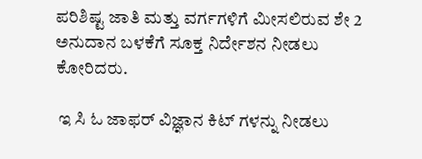ಪರಿಶಿಷ್ಟ ಜಾತಿ ಮತ್ತು ವರ್ಗಗಳಿಗೆ ಮೀಸಲಿರುವ ಶೇ 2 ಅನುದಾನ ಬಳಕೆಗೆ ಸೂಕ್ತ ನಿರ್ದೇಶನ ನೀಡಲು ಕೋರಿದರು.

 ಇ ಸಿ ಓ ಜಾಫರ್ ವಿಜ್ಞಾನ ಕಿಟ್ ಗಳನ್ನು ನೀಡಲು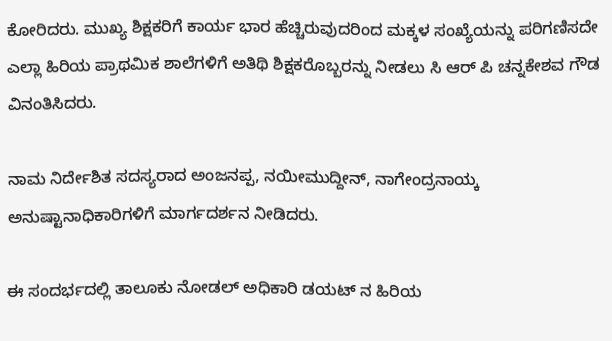ಕೋರಿದರು. ಮುಖ್ಯ ಶಿಕ್ಷಕರಿಗೆ ಕಾರ್ಯ ಭಾರ ಹೆಚ್ಚಿರುವುದರಿಂದ ಮಕ್ಕಳ ಸಂಖ್ಯೆಯನ್ನು ಪರಿಗಣಿಸದೇ ಎಲ್ಲಾ ಹಿರಿಯ ಪ್ರಾಥಮಿಕ ಶಾಲೆಗಳಿಗೆ ಅತಿಥಿ ಶಿಕ್ಷಕರೊಬ್ಬರನ್ನು ನೀಡಲು ಸಿ ಆರ್ ಪಿ ಚನ್ನಕೇಶವ ಗೌಡ ವಿನಂತಿಸಿದರು.

ನಾಮ ನಿರ್ದೇಶಿತ ಸದಸ್ಯರಾದ ಅಂಜನಪ್ಪ, ನಯೀಮುದ್ದೀನ್, ನಾಗೇಂದ್ರನಾಯ್ಕ ಅನುಷ್ಟಾನಾಧಿಕಾರಿಗಳಿಗೆ ಮಾರ್ಗದರ್ಶನ ನೀಡಿದರು.

ಈ ಸಂದರ್ಭದಲ್ಲಿ ತಾಲೂಕು ನೋಡಲ್ ಅಧಿಕಾರಿ ಡಯಟ್ ನ ಹಿರಿಯ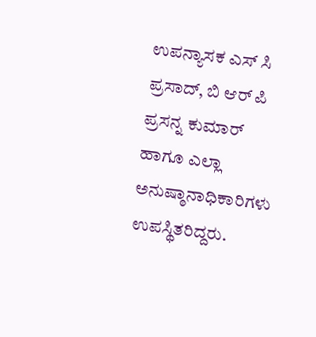ಉಪನ್ಯಾಸಕ ಎಸ್ ಸಿ ಪ್ರಸಾದ್, ಬಿ ಆರ್ ಪಿ ಪ್ರಸನ್ನ ಕುಮಾರ್ ಹಾಗೂ ಎಲ್ಲಾ ಅನುಷ್ಠಾನಾಧಿಕಾರಿಗಳು ಉಪಸ್ಥಿತರಿದ್ದರು.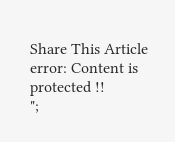Share This Article
error: Content is protected !!
";